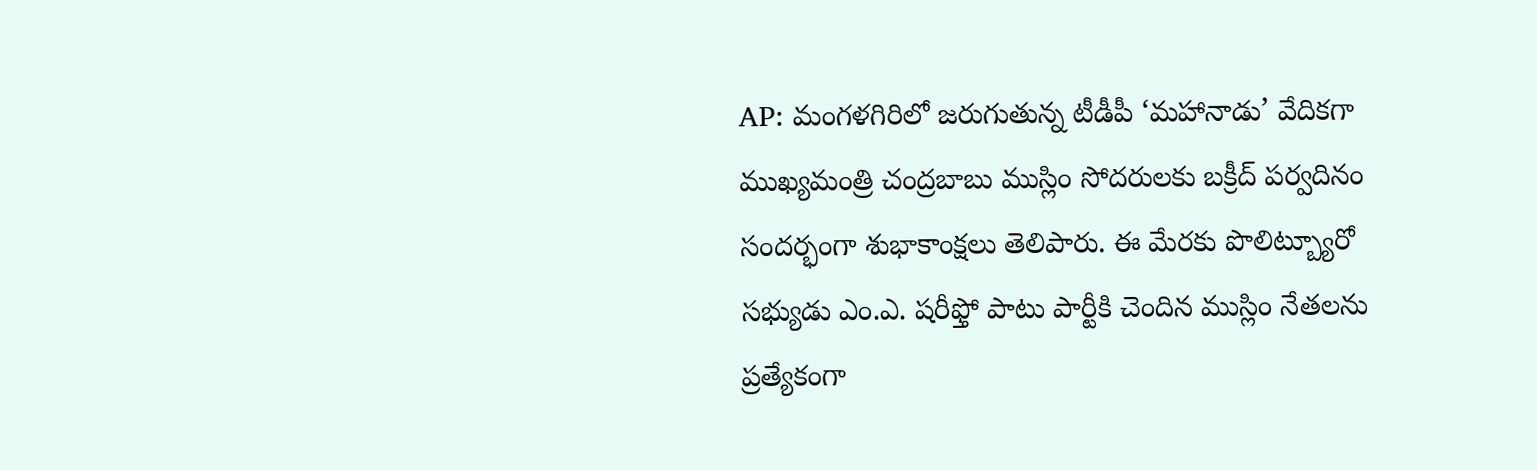AP: మంగళగిరిలో జరుగుతున్న టీడీపీ ‘మహానాడు’ వేదికగా ముఖ్యమంత్రి చంద్రబాబు ముస్లిం సోదరులకు బక్రీద్ పర్వదినం సందర్భంగా శుభాకాంక్షలు తెలిపారు. ఈ మేరకు పొలిట్బ్యూరో సభ్యుడు ఎం.ఎ. షరీఫ్తో పాటు పార్టీకి చెందిన ముస్లిం నేతలను ప్రత్యేకంగా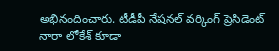అభినందించారు. టీడీపీ నేషనల్ వర్కింగ్ ప్రెసిడెంట్ నారా లోకేశ్ కూడా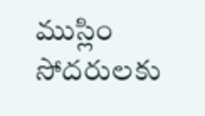ముస్లిం సోదరులకు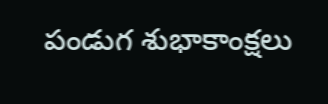పండుగ శుభాకాంక్షలు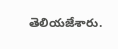తెలియజేశారు.